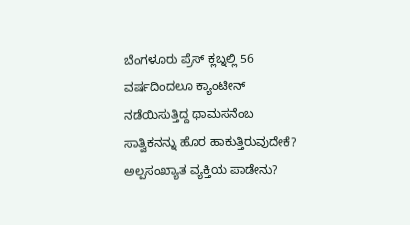ಬೆಂಗಳೂರು ಪ್ರೆಸ್ ಕ್ಲಬ್ನಲ್ಲಿ 56 ವರ್ಷದಿಂದಲೂ ಕ್ಯಾಂಟೀನ್ ನಡೆಯಿಸುತ್ತಿದ್ದ ಥಾಮಸನೆಂಬ ಸಾತ್ವಿಕನನ್ನು ಹೊರ ಹಾಕುತ್ತಿರುವುದೇಕೆ? ಅಲ್ಪಸಂಖ್ಯಾತ ವ್ಯಕ್ತಿಯ ಪಾಡೇನು?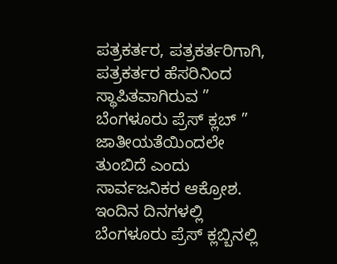ಪತ್ರಕರ್ತರ, ಪತ್ರಕರ್ತರಿಗಾಗಿ, ಪತ್ರಕರ್ತರ ಹೆಸರಿನಿಂದ ಸ್ಥಾಪಿತವಾಗಿರುವ ” ಬೆಂಗಳೂರು ಪ್ರೆಸ್ ಕ್ಲಬ್ ” ಜಾತೀಯತೆಯಿಂದಲೇ ತುಂಬಿದೆ ಎಂದು ಸಾರ್ವಜನಿಕರ ಆಕ್ರೋಶ. ಇಂದಿನ ದಿನಗಳಲ್ಲಿ ಬೆಂಗಳೂರು ಪ್ರೆಸ್ ಕ್ಲಬ್ಬಿನಲ್ಲಿ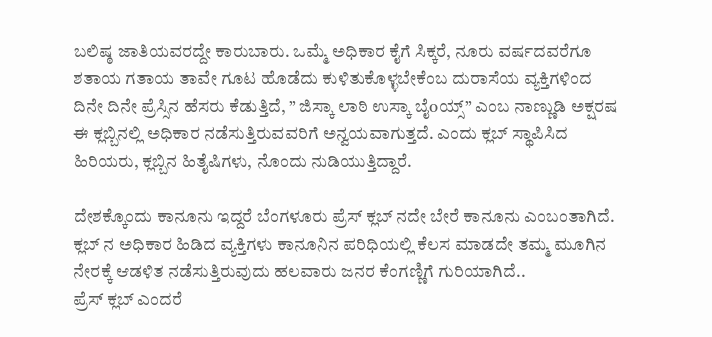ಬಲಿಷ್ಠ ಜಾತಿಯವರದ್ದೇ ಕಾರುಬಾರು. ಒಮ್ಮೆ ಅಧಿಕಾರ ಕೈಗೆ ಸಿಕ್ಕರೆ, ನೂರು ವರ್ಷದವರೆಗೂ ಶತಾಯ ಗತಾಯ ತಾವೇ ಗೂಟ ಹೊಡೆದು ಕುಳಿತುಕೊಳ್ಳಬೇಕೆಂಬ ದುರಾಸೆಯ ವ್ಯಕ್ತಿಗಳಿಂದ ದಿನೇ ದಿನೇ ಪ್ರೆಸ್ಸಿನ ಹೆಸರು ಕೆಡುತ್ತಿದೆ, ” ಜಿಸ್ಕಾ ಲಾಠಿ ಉಸ್ಕಾ ಬೈoಯ್ಸ್” ಎಂಬ ನಾಣ್ಣುಡಿ ಅಕ್ಷರಷ ಈ ಕ್ಲಬ್ಬಿನಲ್ಲಿ ಅಧಿಕಾರ ನಡೆಸುತ್ತಿರುವವರಿಗೆ ಅನ್ವಯವಾಗುತ್ತದೆ. ಎಂದು ಕ್ಲಬ್ ಸ್ಥಾಪಿಸಿದ ಹಿರಿಯರು, ಕ್ಲಬ್ಬಿನ ಹಿತೈಷಿಗಳು, ನೊಂದು ನುಡಿಯುತ್ತಿದ್ದಾರೆ.

ದೇಶಕ್ಕೊಂದು ಕಾನೂನು ಇದ್ದರೆ ಬೆಂಗಳೂರು ಪ್ರೆಸ್ ಕ್ಲಬ್ ನದೇ ಬೇರೆ ಕಾನೂನು ಎಂಬಂತಾಗಿದೆ. ಕ್ಲಬ್ ನ ಅಧಿಕಾರ ಹಿಡಿದ ವ್ಯಕ್ತಿಗಳು ಕಾನೂನಿನ ಪರಿಧಿಯಲ್ಲಿ ಕೆಲಸ ಮಾಡದೇ ತಮ್ಮ ಮೂಗಿನ ನೇರಕ್ಕೆ ಆಡಳಿತ ನಡೆಸುತ್ತಿರುವುದು ಹಲವಾರು ಜನರ ಕೆಂಗಣ್ಣಿಗೆ ಗುರಿಯಾಗಿದೆ..
ಪ್ರೆಸ್ ಕ್ಲಬ್ ಎಂದರೆ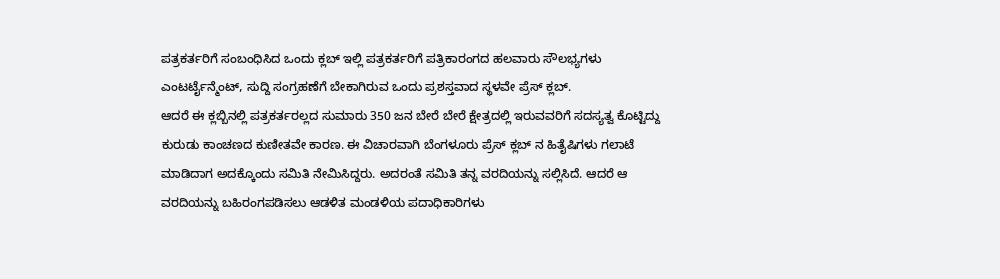ಪತ್ರಕರ್ತರಿಗೆ ಸಂಬಂಧಿಸಿದ ಒಂದು ಕ್ಲಬ್ ಇಲ್ಲಿ ಪತ್ರಕರ್ತರಿಗೆ ಪತ್ರಿಕಾರಂಗದ ಹಲವಾರು ಸೌಲಭ್ಯಗಳು ಎಂಟರ್ಟೈನ್ಮೆಂಟ್, ಸುದ್ದಿ ಸಂಗ್ರಹಣೆಗೆ ಬೇಕಾಗಿರುವ ಒಂದು ಪ್ರಶಸ್ತವಾದ ಸ್ಥಳವೇ ಪ್ರೆಸ್ ಕ್ಲಬ್.
ಆದರೆ ಈ ಕ್ಲಬ್ಬಿನಲ್ಲಿ ಪತ್ರಕರ್ತರಲ್ಲದ ಸುಮಾರು 350 ಜನ ಬೇರೆ ಬೇರೆ ಕ್ಷೇತ್ರದಲ್ಲಿ ಇರುವವರಿಗೆ ಸದಸ್ಯತ್ವ ಕೊಟ್ಟಿದ್ದು ಕುರುಡು ಕಾಂಚಣದ ಕುಣೀತವೇ ಕಾರಣ. ಈ ವಿಚಾರವಾಗಿ ಬೆಂಗಳೂರು ಪ್ರೆಸ್ ಕ್ಲಬ್ ನ ಹಿತೈಷಿಗಳು ಗಲಾಟೆ ಮಾಡಿದಾಗ ಅದಕ್ಕೊಂದು ಸಮಿತಿ ನೇಮಿಸಿದ್ದರು. ಅದರಂತೆ ಸಮಿತಿ ತನ್ನ ವರದಿಯನ್ನು ಸಲ್ಲಿಸಿದೆ. ಆದರೆ ಆ ವರದಿಯನ್ನು ಬಹಿರಂಗಪಡಿಸಲು ಆಡಳಿತ ಮಂಡಳಿಯ ಪದಾಧಿಕಾರಿಗಳು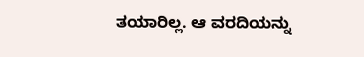ತಯಾರಿಲ್ಲ. ಆ ವರದಿಯನ್ನು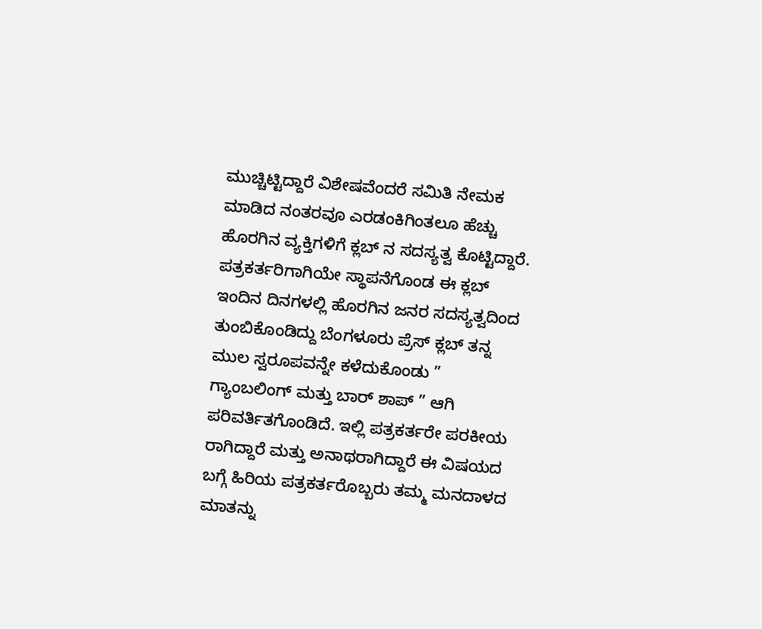ಮುಚ್ಚಿಟ್ಟಿದ್ದಾರೆ ವಿಶೇಷವೆಂದರೆ ಸಮಿತಿ ನೇಮಕ ಮಾಡಿದ ನಂತರವೂ ಎರಡಂಕಿಗಿಂತಲೂ ಹೆಚ್ಚು ಹೊರಗಿನ ವ್ಯಕ್ತಿಗಳಿಗೆ ಕ್ಲಬ್ ನ ಸದಸ್ಯತ್ವ ಕೊಟ್ಟಿದ್ದಾರೆ.
ಪತ್ರಕರ್ತರಿಗಾಗಿಯೇ ಸ್ಥಾಪನೆಗೊಂಡ ಈ ಕ್ಲಬ್ ಇಂದಿನ ದಿನಗಳಲ್ಲಿ ಹೊರಗಿನ ಜನರ ಸದಸ್ಯತ್ವದಿಂದ ತುಂಬಿಕೊಂಡಿದ್ದು ಬೆಂಗಳೂರು ಪ್ರೆಸ್ ಕ್ಲಬ್ ತನ್ನ ಮುಲ ಸ್ವರೂಪವನ್ನೇ ಕಳೆದುಕೊಂಡು ” ಗ್ಯಾಂಬಲಿಂಗ್ ಮತ್ತು ಬಾರ್ ಶಾಪ್ ” ಆಗಿ ಪರಿವರ್ತಿತಗೊಂಡಿದೆ. ಇಲ್ಲಿ ಪತ್ರಕರ್ತರೇ ಪರಕೀಯ ರಾಗಿದ್ದಾರೆ ಮತ್ತು ಅನಾಥರಾಗಿದ್ದಾರೆ ಈ ವಿಷಯದ ಬಗ್ಗೆ ಹಿರಿಯ ಪತ್ರಕರ್ತರೊಬ್ಬರು ತಮ್ಮ ಮನದಾಳದ ಮಾತನ್ನು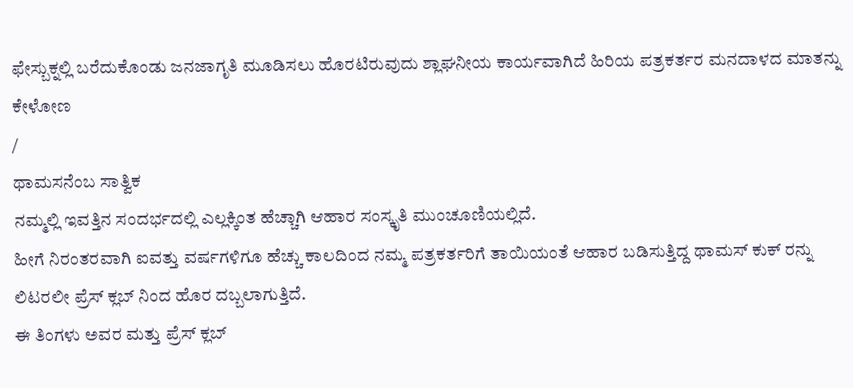ಫೇಸ್ಬುಕ್ನಲ್ಲಿ ಬರೆದುಕೊಂಡು ಜನಜಾಗೃತಿ ಮೂಡಿಸಲು ಹೊರಟಿರುವುದು ಶ್ಲಾಘನೀಯ ಕಾರ್ಯವಾಗಿದೆ ಹಿರಿಯ ಪತ್ರಕರ್ತರ ಮನದಾಳದ ಮಾತನ್ನು ಕೇಳೋಣ
/
ಥಾಮಸನೆಂಬ ಸಾತ್ವಿಕ
ನಮ್ಮಲ್ಲಿ ಇವತ್ತಿನ ಸಂದರ್ಭದಲ್ಲಿ ಎಲ್ಲಕ್ಕಿಂತ ಹೆಚ್ಚಾಗಿ ಆಹಾರ ಸಂಸ್ಕೃತಿ ಮುಂಚೂಣಿಯಲ್ಲಿದೆ.
ಹೀಗೆ ನಿರಂತರವಾಗಿ ಐವತ್ತು ವರ್ಷಗಳಿಗೂ ಹೆಚ್ಚು ಕಾಲದಿಂದ ನಮ್ಮ ಪತ್ರಕರ್ತರಿಗೆ ತಾಯಿಯಂತೆ ಆಹಾರ ಬಡಿಸುತ್ತಿದ್ದ ಥಾಮಸ್ ಕುಕ್ ರನ್ನು ಲಿಟರಲೀ ಪ್ರೆಸ್ ಕ್ಲಬ್ ನಿಂದ ಹೊರ ದಬ್ಬಲಾಗುತ್ತಿದೆ.
ಈ ತಿಂಗಳು ಅವರ ಮತ್ತು ಪ್ರೆಸ್ ಕ್ಲಬ್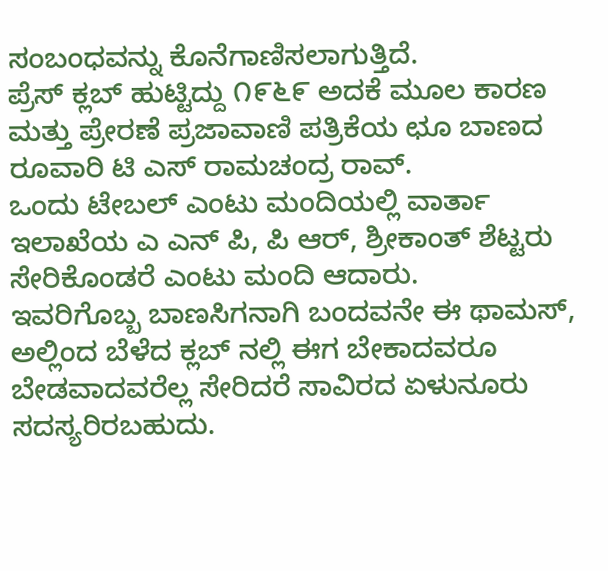ಸಂಬಂಧವನ್ನು ಕೊನೆಗಾಣಿಸಲಾಗುತ್ತಿದೆ.
ಪ್ರೆಸ್ ಕ್ಲಬ್ ಹುಟ್ಟಿದ್ದು ೧೯೬೯ ಅದಕೆ ಮೂಲ ಕಾರಣ ಮತ್ತು ಪ್ರೇರಣೆ ಪ್ರಜಾವಾಣಿ ಪತ್ರಿಕೆಯ ಛೂ ಬಾಣದ ರೂವಾರಿ ಟಿ ಎಸ್ ರಾಮಚಂದ್ರ ರಾವ್.
ಒಂದು ಟೇಬಲ್ ಎಂಟು ಮಂದಿಯಲ್ಲಿ ವಾರ್ತಾ ಇಲಾಖೆಯ ಎ ಎನ್ ಪಿ, ಪಿ ಆರ್, ಶ್ರೀಕಾಂತ್ ಶೆಟ್ಟರು ಸೇರಿಕೊಂಡರೆ ಎಂಟು ಮಂದಿ ಆದಾರು.
ಇವರಿಗೊಬ್ಬ ಬಾಣಸಿಗನಾಗಿ ಬಂದವನೇ ಈ ಥಾಮಸ್,
ಅಲ್ಲಿಂದ ಬೆಳೆದ ಕ್ಲಬ್ ನಲ್ಲಿ ಈಗ ಬೇಕಾದವರೂ ಬೇಡವಾದವರೆಲ್ಲ ಸೇರಿದರೆ ಸಾವಿರದ ಏಳುನೂರು ಸದಸ್ಯರಿರಬಹುದು.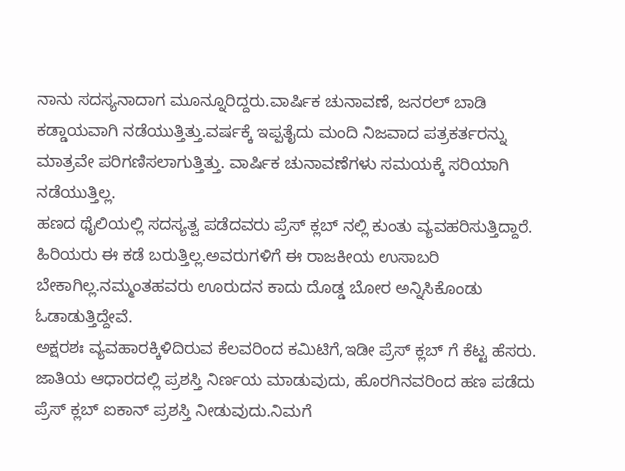ನಾನು ಸದಸ್ಯನಾದಾಗ ಮೂನ್ನೂರಿದ್ದರು.ವಾರ್ಷಿಕ ಚುನಾವಣೆ, ಜನರಲ್ ಬಾಡಿ ಕಡ್ಡಾಯವಾಗಿ ನಡೆಯುತ್ತಿತ್ತು.ವರ್ಷಕ್ಕೆ ಇಪ್ಪತೈದು ಮಂದಿ ನಿಜವಾದ ಪತ್ರಕರ್ತರನ್ನು ಮಾತ್ರವೇ ಪರಿಗಣಿಸಲಾಗುತ್ತಿತ್ತು. ವಾರ್ಷಿಕ ಚುನಾವಣೆಗಳು ಸಮಯಕ್ಕೆ ಸರಿಯಾಗಿ ನಡೆಯುತ್ತಿಲ್ಲ.
ಹಣದ ಥೈಲಿಯಲ್ಲಿ ಸದಸ್ಯತ್ವ ಪಡೆದವರು ಪ್ರೆಸ್ ಕ್ಲಬ್ ನಲ್ಲಿ ಕುಂತು ವ್ಯವಹರಿಸುತ್ತಿದ್ದಾರೆ.
ಹಿರಿಯರು ಈ ಕಡೆ ಬರುತ್ತಿಲ್ಲ.ಅವರುಗಳಿಗೆ ಈ ರಾಜಕೀಯ ಉಸಾಬರಿ ಬೇಕಾಗಿಲ್ಲ.ನಮ್ಮಂತಹವರು ಊರುದನ ಕಾದು ದೊಡ್ಡ ಬೋರ ಅನ್ನಿಸಿಕೊಂಡು ಓಡಾಡುತ್ತಿದ್ದೇವೆ.
ಅಕ್ಷರಶಃ ವ್ಯವಹಾರಕ್ಕಿಳಿದಿರುವ ಕೆಲವರಿಂದ ಕಮಿಟಿಗೆ,ಇಡೀ ಪ್ರೆಸ್ ಕ್ಲಬ್ ಗೆ ಕೆಟ್ಟ ಹೆಸರು.
ಜಾತಿಯ ಆಧಾರದಲ್ಲಿ ಪ್ರಶಸ್ತಿ ನಿರ್ಣಯ ಮಾಡುವುದು, ಹೊರಗಿನವರಿಂದ ಹಣ ಪಡೆದು ಪ್ರೆಸ್ ಕ್ಲಬ್ ಐಕಾನ್ ಪ್ರಶಸ್ತಿ ನೀಡುವುದು.ನಿಮಗೆ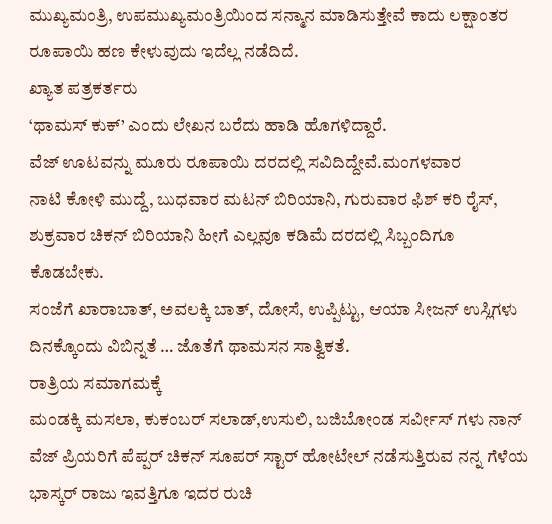ಮುಖ್ಯಮಂತ್ರಿ, ಉಪಮುಖ್ಯಮಂತ್ರಿಯಿಂದ ಸನ್ಮಾನ ಮಾಡಿಸುತ್ತೇವೆ ಕಾದು ಲಕ್ಷಾಂತರ ರೂಪಾಯಿ ಹಣ ಕೇಳುವುದು ಇದೆಲ್ಲ ನಡೆದಿದೆ.
ಖ್ಯಾತ ಪತ್ರಕರ್ತರು
‘ಥಾಮಸ್ ಕುಕ್’ ಎಂದು ಲೇಖನ ಬರೆದು ಹಾಡಿ ಹೊಗಳಿದ್ದಾರೆ.
ವೆಜ್ ಊಟವನ್ನು ಮೂರು ರೂಪಾಯಿ ದರದಲ್ಲಿ ಸವಿದಿದ್ದೇವೆ.ಮಂಗಳವಾರ
ನಾಟಿ ಕೋಳಿ ಮುದ್ದೆ, ಬುಧವಾರ ಮಟನ್ ಬಿರಿಯಾನಿ, ಗುರುವಾರ ಫಿಶ್ ಕರಿ ರೈಸ್, ಶುಕ್ರವಾರ ಚಿಕನ್ ಬಿರಿಯಾನಿ ಹೀಗೆ ಎಲ್ಲವೂ ಕಡಿಮೆ ದರದಲ್ಲಿ ಸಿಬ್ಬಂದಿಗೂ ಕೊಡಬೇಕು.
ಸಂಜೆಗೆ ಖಾರಾಬಾತ್, ಅವಲಕ್ಕಿ ಬಾತ್, ದೋಸೆ, ಉಪ್ಪಿಟ್ಟು, ಆಯಾ ಸೀಜನ್ ಉಸ್ಲಿಗಳು ದಿನಕ್ಕೊಂದು ವಿಬಿನ್ನತೆ … ಜೊತೆಗೆ ಥಾಮಸನ ಸಾತ್ವಿಕತೆ.
ರಾತ್ರಿಯ ಸಮಾಗಮಕ್ಕೆ
ಮಂಡಕ್ಕಿ ಮಸಲಾ, ಕುಕಂಬರ್ ಸಲಾಡ್,ಉಸುಲಿ, ಬಜಿಬೋಂಡ ಸರ್ವೀಸ್ ಗಳು ನಾನ್ ವೆಜ್ ಪ್ರಿಯರಿಗೆ ಪೆಪ್ಪರ್ ಚಿಕನ್ ಸೂಪರ್ ಸ್ಟಾರ್ ಹೋಟೇಲ್ ನಡೆಸುತ್ತಿರುವ ನನ್ನ ಗೆಳೆಯ ಭಾಸ್ಕರ್ ರಾಜು ಇವತ್ತಿಗೂ ಇದರ ರುಚಿ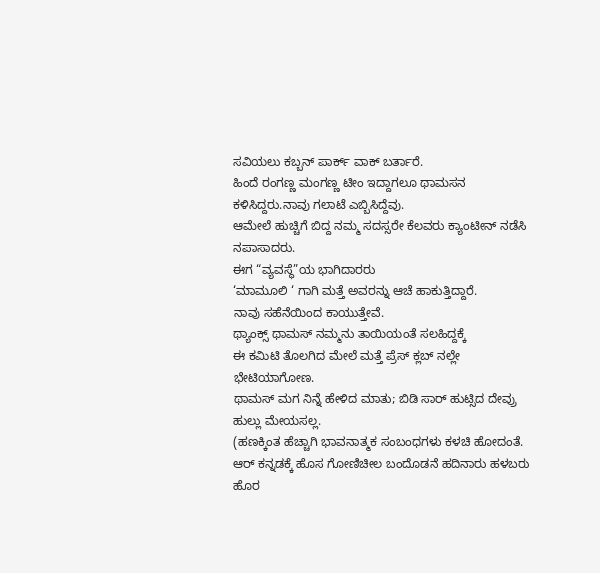ಸವಿಯಲು ಕಬ್ಬನ್ ಪಾರ್ಕ್ ವಾಕ್ ಬರ್ತಾರೆ.
ಹಿಂದೆ ರಂಗಣ್ಣ ಮಂಗಣ್ಣ ಟೀಂ ಇದ್ದಾಗಲೂ ಥಾಮಸನ ಕಳಿಸಿದ್ದರು.ನಾವು ಗಲಾಟೆ ಎಬ್ಬಿಸಿದ್ದೆವು.
ಆಮೇಲೆ ಹುಚ್ಚಿಗೆ ಬಿದ್ದ ನಮ್ಮ ಸದಸ್ಸರೇ ಕೆಲವರು ಕ್ಯಾಂಟೀನ್ ನಡೆಸಿ ನಪಾಸಾದರು.
ಈಗ “ವ್ಯವಸ್ಥೆ”ಯ ಭಾಗಿದಾರರು
‘ಮಾಮೂಲಿ ‘ ಗಾಗಿ ಮತ್ತೆ ಅವರನ್ನು ಆಚೆ ಹಾಕುತ್ತಿದ್ದಾರೆ.
ನಾವು ಸಹೆನೆಯಿಂದ ಕಾಯುತ್ತೇವೆ.
ಥ್ಯಾಂಕ್ಸ್ ಥಾಮಸ್ ನಮ್ಮನು ತಾಯಿಯಂತೆ ಸಲಹಿದ್ದಕ್ಕೆ
ಈ ಕಮಿಟಿ ತೊಲಗಿದ ಮೇಲೆ ಮತ್ತೆ ಪ್ರೆಸ್ ಕ್ಲಬ್ ನಲ್ಲೇ ಭೇಟಿಯಾಗೋಣ.
ಥಾಮಸ್ ಮಗ ನಿನ್ನೆ ಹೇಳಿದ ಮಾತು; ಬಿಡಿ ಸಾರ್ ಹುಟ್ಸಿದ ದೇವ್ರು ಹುಲ್ಲು ಮೇಯಸಲ್ಲ.
(ಹಣಕ್ಕಿಂತ ಹೆಚ್ಚಾಗಿ ಭಾವನಾತ್ಮಕ ಸಂಬಂಧಗಳು ಕಳಚಿ ಹೋದಂತೆ.
ಆರ್ ಕನ್ನಡಕ್ಕೆ ಹೊಸ ಗೋಣಿಚೀಲ ಬಂದೊಡನೆ ಹದಿನಾರು ಹಳಬರು ಹೊರ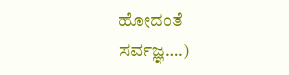ಹೋದಂತೆ ಸರ್ವಜ್ಞ….)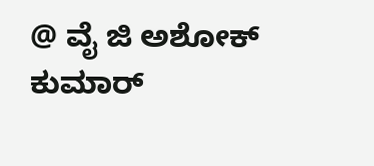@ ವೈ ಜಿ ಅಶೋಕ್ ಕುಮಾರ್